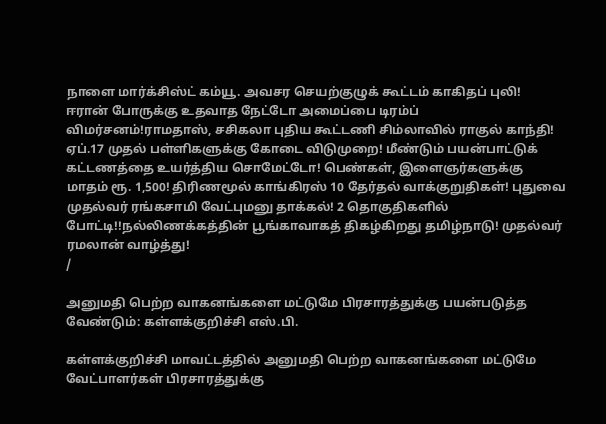நாளை மார்க்சிஸ்ட் கம்யூ. அவசர செயற்குழுக் கூட்டம் காகிதப் புலி! ஈரான் போருக்கு உதவாத நேட்டோ அமைப்பை டிரம்ப் விமர்சனம்!ராமதாஸ், சசிகலா புதிய கூட்டணி சிம்லாவில் ராகுல் காந்தி! ஏப்.17 முதல் பள்ளிகளுக்கு கோடை விடுமுறை! மீண்டும் பயன்பாட்டுக் கட்டணத்தை உயர்த்திய சொமேட்டோ! பெண்கள், இளைஞர்களுக்கு மாதம் ரூ. 1,500! திரிணமூல் காங்கிரஸ் 10 தேர்தல் வாக்குறுதிகள்! புதுவை முதல்வர் ரங்கசாமி வேட்புமனு தாக்கல்! 2 தொகுதிகளில் போட்டி!!நல்லிணக்கத்தின் பூங்காவாகத் திகழ்கிறது தமிழ்நாடு! முதல்வர் ரமலான் வாழ்த்து!
/

அனுமதி பெற்ற வாகனங்களை மட்டுமே பிரசாரத்துக்கு பயன்படுத்த வேண்டும்: கள்ளக்குறிச்சி எஸ்.பி.

கள்ளக்குறிச்சி மாவட்டத்தில் அனுமதி பெற்ற வாகனங்களை மட்டுமே வேட்பாளர்கள் பிரசாரத்துக்கு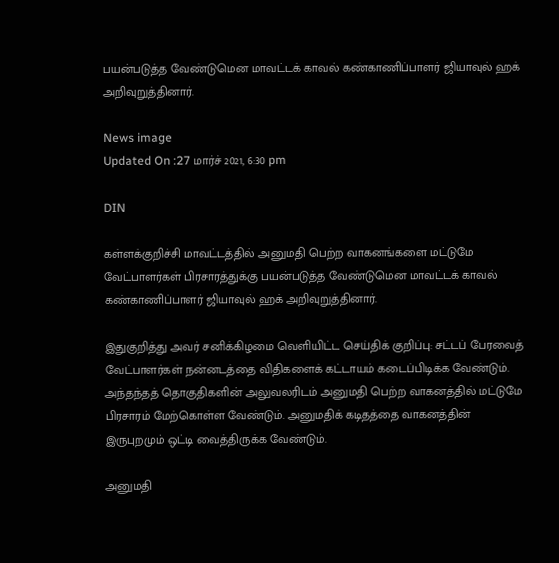பயன்படுத்த வேண்டுமென மாவட்டக் காவல் கண்காணிப்பாளர் ஜியாவுல் ஹக் அறிவுறுத்தினார்.

News image
Updated On :27 மார்ச் 2021, 6:30 pm

DIN

கள்ளக்குறிச்சி மாவட்டத்தில் அனுமதி பெற்ற வாகனங்களை மட்டுமே வேட்பாளர்கள் பிரசாரத்துக்கு பயன்படுத்த வேண்டுமென மாவட்டக் காவல் கண்காணிப்பாளர் ஜியாவுல் ஹக் அறிவுறுத்தினார்.

இதுகுறித்து அவர் சனிக்கிழமை வெளியிட்ட செய்திக் குறிப்பு: சட்டப் பேரவைத் வேட்பாளர்கள் நன்னடத்தை விதிகளைக் கட்டாயம் கடைப்பிடிக்க வேண்டும். அந்தந்தத் தொகுதிகளின் அலுவலரிடம் அனுமதி பெற்ற வாகனத்தில் மட்டுமே பிரசாரம் மேற்கொள்ள வேண்டும். அனுமதிக் கடிதத்தை வாகனத்தின் இருபுறமும் ஒட்டி வைத்திருக்க வேண்டும்.

அனுமதி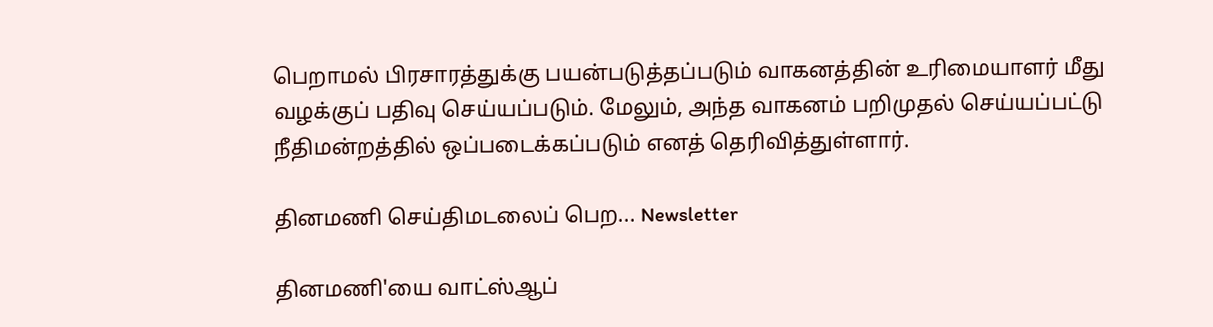பெறாமல் பிரசாரத்துக்கு பயன்படுத்தப்படும் வாகனத்தின் உரிமையாளர் மீது வழக்குப் பதிவு செய்யப்படும். மேலும், அந்த வாகனம் பறிமுதல் செய்யப்பட்டு நீதிமன்றத்தில் ஒப்படைக்கப்படும் எனத் தெரிவித்துள்ளார்.

தினமணி செய்திமடலைப் பெற... Newsletter

தினமணி'யை வாட்ஸ்ஆப்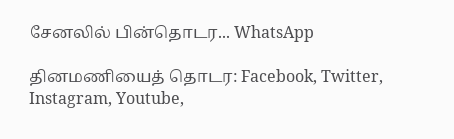சேனலில் பின்தொடர... WhatsApp

தினமணியைத் தொடர: Facebook, Twitter, Instagram, Youtube,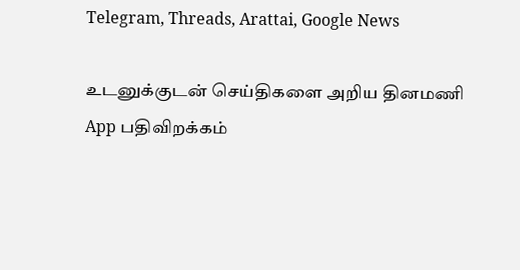Telegram, Threads, Arattai, Google News

உடனுக்குடன் செய்திகளை அறிய தினமணி App பதிவிறக்கம்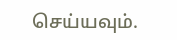செய்யவும்.